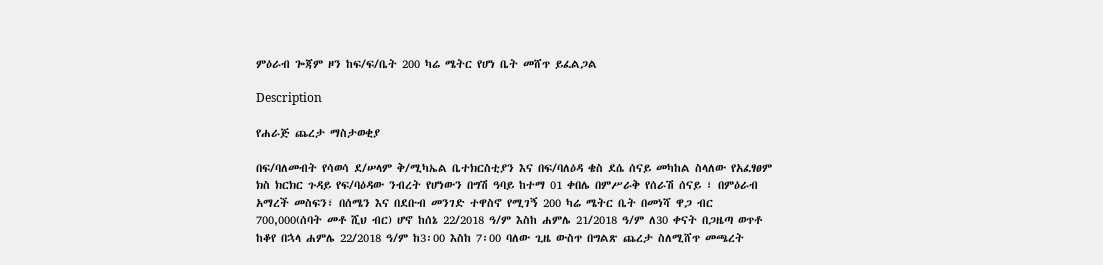ምዕራብ ጐጃም ዞን ከፍ/ፍ/ቤት 200 ካሬ ሜትር የሆነ ቤት መሸጥ ይፈልጋል

Description

የሐራጅ ጨረታ ማስታወቂያ

በፍ/ባለመብት የሳወሳ ደ/ሠላም ቅ/ሚካኤል ቤተክርስቲያን እና በፍ/ባለዕዳ ቄስ ደሴ ሰናይ መካከል ስላለው የአፈፃፀም ክስ ክርክር ጉዳይ የፍ/ባዕዳው ንብረት የሆነውን በግሽ ዓባይ ከተማ 01 ቀበሌ በምሥራቅ የሰራሽ ሰናይ ፣ በምዕራብ አማረች መስፍን፣ በሰሜን እና በደቡብ መንገድ ተዋስኖ የሚገኝ 200 ካሬ ሜትር ቤት በመነሻ ዋጋ ብር 700,000(ሰባት መቶ ሺህ ብር) ሆኖ ከሰኔ 22/2018 ዓ/ም እስከ ሐምሌ 21/2018 ዓ/ም ለ30 ቀናት በጋዜጣ ወጥቶ ከቆየ በኋላ ሐምሌ 22/2018 ዓ/ም ከ3፡00 እስከ 7፡00 ባለው ጊዜ ውስጥ በግልጽ ጨረታ ስለሚሸጥ መጫረት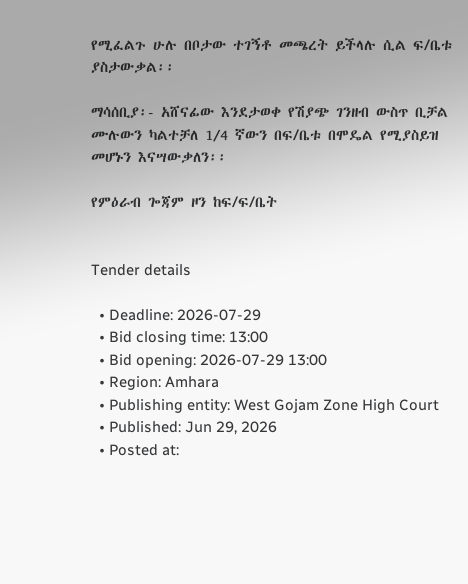የሚፈልጉ ሁሉ በቦታው ተገኝቶ መጫረት ይችላሉ ሲል ፍ/ቤቱ ያስታውቃል፡፡

ማሳሰቢያ፡- አሸናፊው እንደታወቀ የሽያጭ ገንዘብ ውስጥ ቢቻል ሙሉውን ካልተቻለ 1⁄4 ኛውን በፍ/ቤቱ በሞዴል የሚያስይዝ መሆኑን እናሣውቃለን፡፡

የምዕራብ ጐጃም ዞን ከፍ/ፍ/ቤት


Tender details

  • Deadline: 2026-07-29
  • Bid closing time: 13:00
  • Bid opening: 2026-07-29 13:00
  • Region: Amhara
  • Publishing entity: West Gojam Zone High Court
  • Published: Jun 29, 2026
  • Posted at: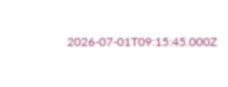2026-07-01T09:15:45.000Z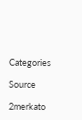Categories

Source

2merkato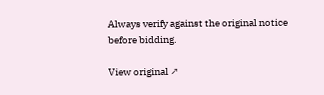Always verify against the original notice before bidding.

View original ↗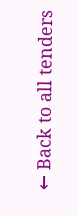← Back to all tenders